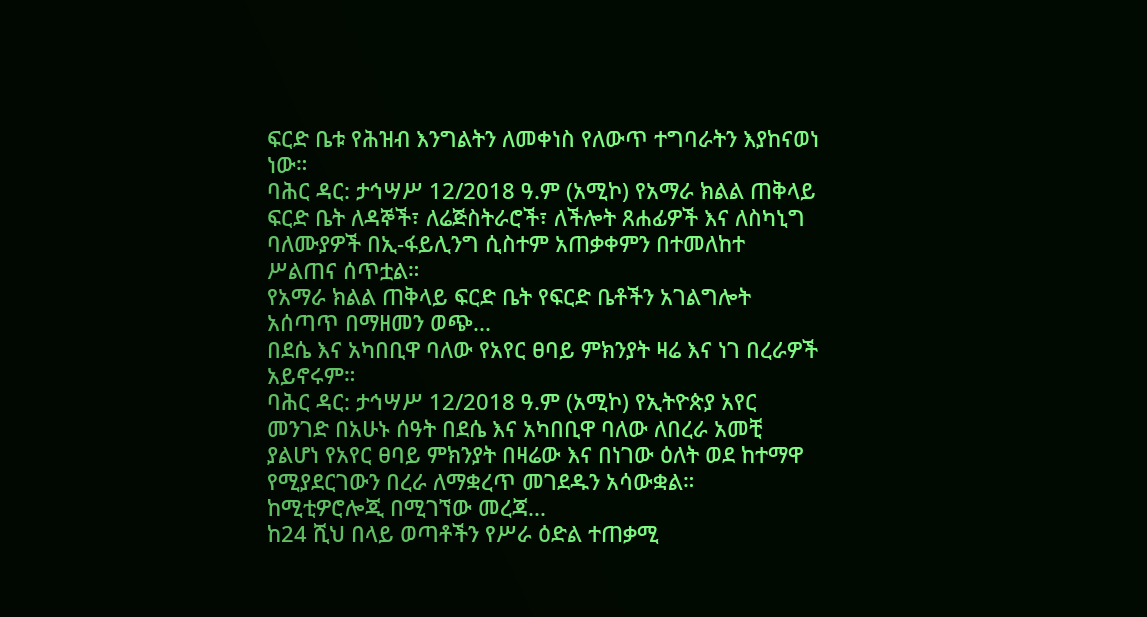ፍርድ ቤቱ የሕዝብ እንግልትን ለመቀነስ የለውጥ ተግባራትን እያከናወነ ነው።
ባሕር ዳር: ታኅሣሥ 12/2018 ዓ.ም (አሚኮ) የአማራ ክልል ጠቅላይ ፍርድ ቤት ለዳኞች፣ ለሬጅስትራሮች፣ ለችሎት ጸሐፊዎች እና ለስካኒግ ባለሙያዎች በኢ-ፋይሊንግ ሲስተም አጠቃቀምን በተመለከተ ሥልጠና ሰጥቷል።
የአማራ ክልል ጠቅላይ ፍርድ ቤት የፍርድ ቤቶችን አገልግሎት አሰጣጥ በማዘመን ወጭ...
በደሴ እና አካበቢዋ ባለው የአየር ፀባይ ምክንያት ዛሬ እና ነገ በረራዎች አይኖሩም።
ባሕር ዳር: ታኅሣሥ 12/2018 ዓ.ም (አሚኮ) የኢትዮጵያ አየር መንገድ በአሁኑ ሰዓት በደሴ እና አካበቢዋ ባለው ለበረራ አመቺ ያልሆነ የአየር ፀባይ ምክንያት በዛሬው እና በነገው ዕለት ወደ ከተማዋ የሚያደርገውን በረራ ለማቋረጥ መገደዱን አሳውቋል።
ከሚቲዎሮሎጂ በሚገኘው መረጃ...
ከ24 ሺህ በላይ ወጣቶችን የሥራ ዕድል ተጠቃሚ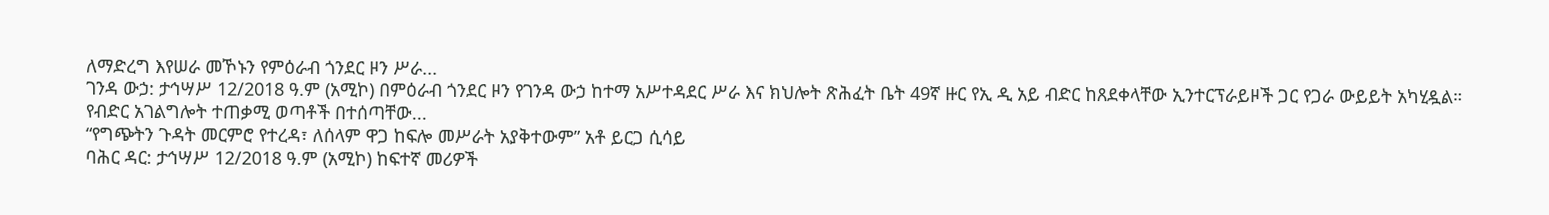ለማድረግ እየሠራ መኾኑን የምዕራብ ጎንደር ዞን ሥራ...
ገንዳ ውኃ: ታኅሣሥ 12/2018 ዓ.ም (አሚኮ) በምዕራብ ጎንደር ዞን የገንዳ ውኃ ከተማ አሥተዳደር ሥራ እና ክህሎት ጽሕፈት ቤት 49ኛ ዙር የኢ ዲ አይ ብድር ከጸደቀላቸው ኢንተርፕራይዞች ጋር የጋራ ውይይት አካሂዷል።
የብድር አገልግሎት ተጠቃሚ ወጣቶች በተሰጣቸው...
“የግጭትን ጉዳት መርምሮ የተረዳ፣ ለሰላም ዋጋ ከፍሎ መሥራት አያቅተውም” አቶ ይርጋ ሲሳይ
ባሕር ዳር: ታኅሣሥ 12/2018 ዓ.ም (አሚኮ) ከፍተኛ መሪዎች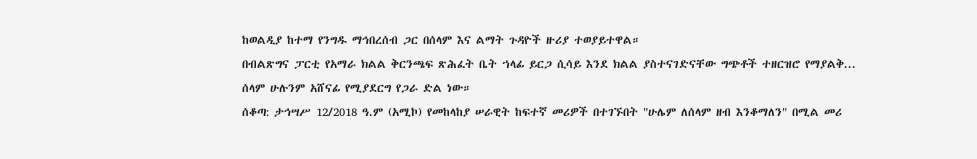ከወልዲያ ከተማ የንግዱ ማኅበረሰብ ጋር በሰላም እና ልማት ጉዳዮች ዙሪያ ተወያይተዋል።
በብልጽግና ፓርቲ የአማራ ክልል ቅርንጫፍ ጽሕፈት ቤት ኀላፊ ይርጋ ሲሳይ እንደ ክልል ያስተናገድናቸው ግጭቶች ተዘርዝሮ የማያልቅ...
ሰላም ሁሉንም አሸናፊ የሚያደርግ የጋራ ድል ነው።
ሰቆጣ: ታኅሣሥ 12/2018 ዓ.ም (አሚኮ) የመከላከያ ሠራዊት ከፍተኛ መሪዎች በተገኙበት "ሁሌም ለሰላም ዘብ እንቆማለን" በሚል መሪ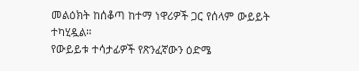መልዕክት ከሰቆጣ ከተማ ነዋሪዎች ጋር የሰላም ውይይት ተካሂዷል።
የውይይቱ ተሳታፊዎች የጽንፈኛውን ዕድሜ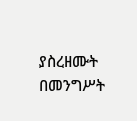ያስረዘሙት በመንግሥት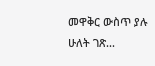መዋቅር ውስጥ ያሉ ሁለት ገጽ...